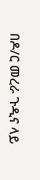በዶ/ር መረራ ጉዲና ላይ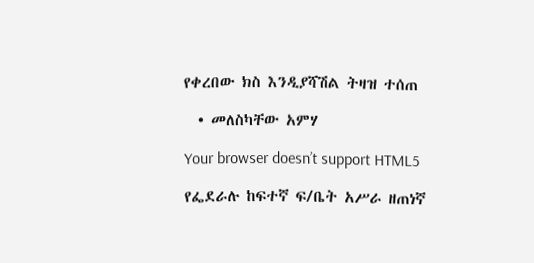የቀረበው ክስ እንዲያሻሽል ትዛዝ ተሰጠ

  • መለስካቸው አምሃ

Your browser doesn’t support HTML5

የፌደራሉ ከፍተኛ ፍ/ቤት አሥራ ዘጠነኛ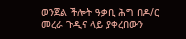ወንጀል ችሎት ዓቃቢ ሕግ በዶ/ር መረራ ጉዲና ላይ ያቀረበውን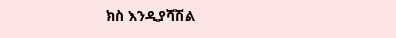ክስ እንዲያሻሽል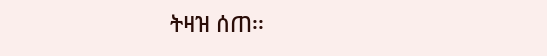ትዛዝ ሰጠ፡፡